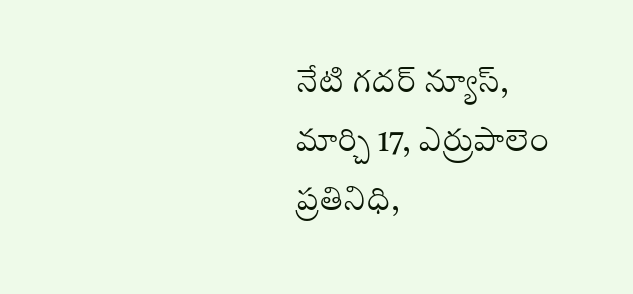నేటి గదర్ న్యూస్, మార్చి 17, ఎర్రుపాలెం ప్రతినిధి,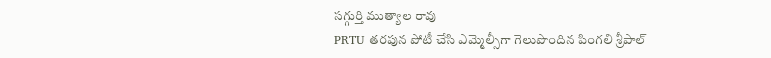సగ్గుర్తి ముత్యాల రావు
PRTU తరపున పోటీ చేసి ఎమ్మెల్సీగా గెలుపొందిన పింగలి శ్రీపాల్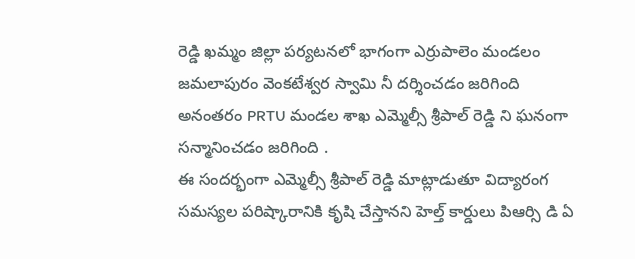రెడ్డి ఖమ్మం జిల్లా పర్యటనలో భాగంగా ఎర్రుపాలెం మండలం జమలాపురం వెంకటేశ్వర స్వామి నీ దర్శించడం జరిగింది అనంతరం PRTU మండల శాఖ ఎమ్మెల్సీ శ్రీపాల్ రెడ్డి ని ఘనంగా సన్మానించడం జరిగింది .
ఈ సందర్భంగా ఎమ్మెల్సీ శ్రీపాల్ రెడ్డి మాట్లాడుతూ విద్యారంగ సమస్యల పరిష్కారానికి కృషి చేస్తానని హెల్త్ కార్డులు పిఆర్సి డి ఏ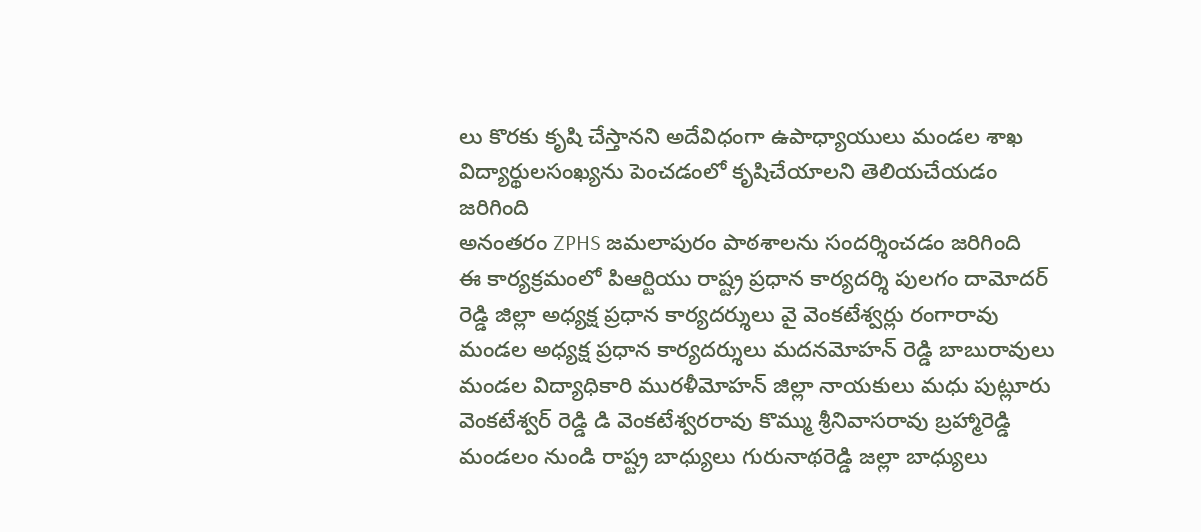లు కొరకు కృషి చేస్తానని అదేవిధంగా ఉపాధ్యాయులు మండల శాఖ విద్యార్థులసంఖ్యను పెంచడంలో కృషిచేయాలని తెలియచేయడం జరిగింది
అనంతరం ZPHS జమలాపురం పాఠశాలను సందర్శించడం జరిగింది
ఈ కార్యక్రమంలో పిఆర్టియు రాష్ట్ర ప్రధాన కార్యదర్శి పులగం దామోదర్ రెడ్డి జిల్లా అధ్యక్ష ప్రధాన కార్యదర్శులు వై వెంకటేశ్వర్లు రంగారావు మండల అధ్యక్ష ప్రధాన కార్యదర్శులు మదనమోహన్ రెడ్డి బాబురావులు మండల విద్యాధికారి మురళీమోహన్ జిల్లా నాయకులు మధు పుట్లూరు వెంకటేశ్వర్ రెడ్డి డి వెంకటేశ్వరరావు కొమ్ము శ్రీనివాసరావు బ్రహ్మారెడ్డి మండలం నుండి రాష్ట్ర బాధ్యులు గురునాథరెడ్డి జల్లా బాధ్యులు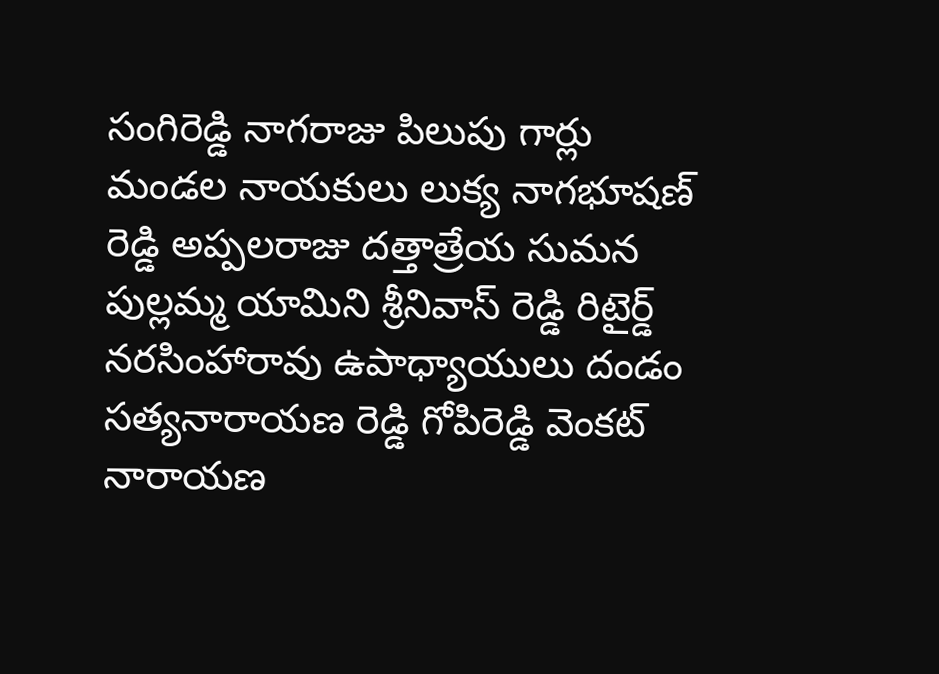సంగిరెడ్డి నాగరాజు పిలుపు గార్లు మండల నాయకులు లుక్య నాగభూషణ్ రెడ్డి అప్పలరాజు దత్తాత్రేయ సుమన పుల్లమ్మ యామిని శ్రీనివాస్ రెడ్డి రిటైర్డ్ నరసింహారావు ఉపాధ్యాయులు దండం సత్యనారాయణ రెడ్డి గోపిరెడ్డి వెంకట్ నారాయణ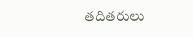తదితరులు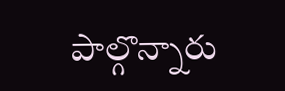పాల్గొన్నారు